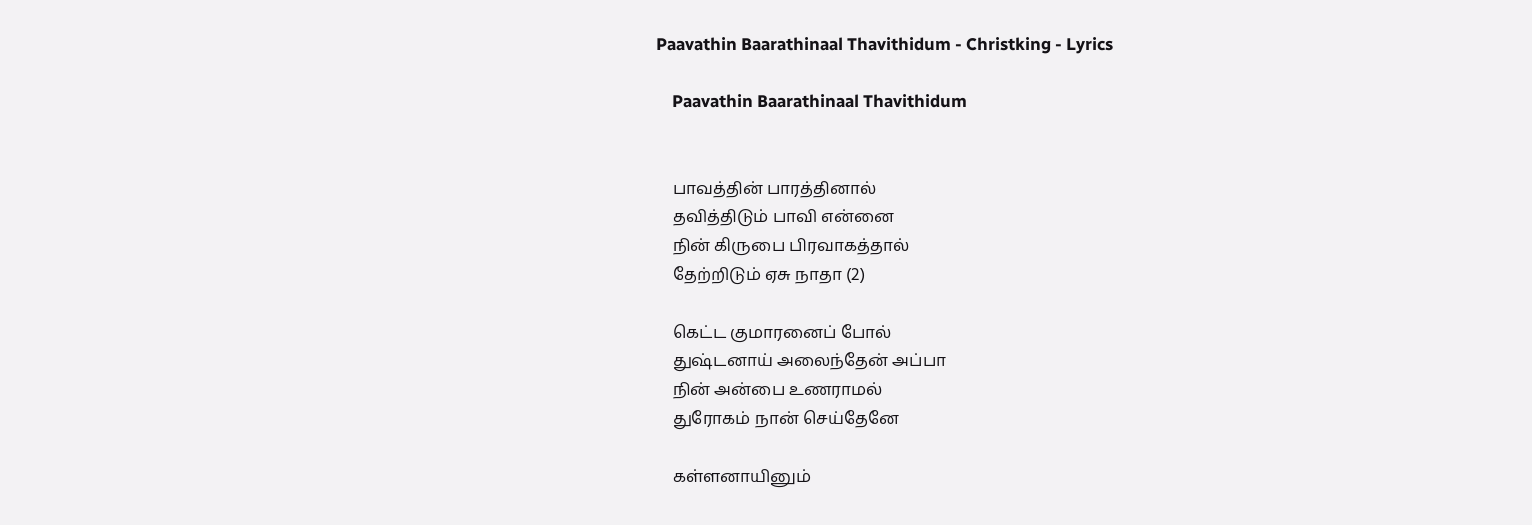Paavathin Baarathinaal Thavithidum - Christking - Lyrics

    Paavathin Baarathinaal Thavithidum


    பாவத்தின் பாரத்தினால்
    தவித்திடும் பாவி என்னை
    நின் கிருபை பிரவாகத்தால்
    தேற்றிடும் ஏசு நாதா (2)

    கெட்ட குமாரனைப் போல்
    துஷ்டனாய் அலைந்தேன் அப்பா
    நின் அன்பை உணராமல்
    துரோகம் நான் செய்தேனே

    கள்ளனாயினும்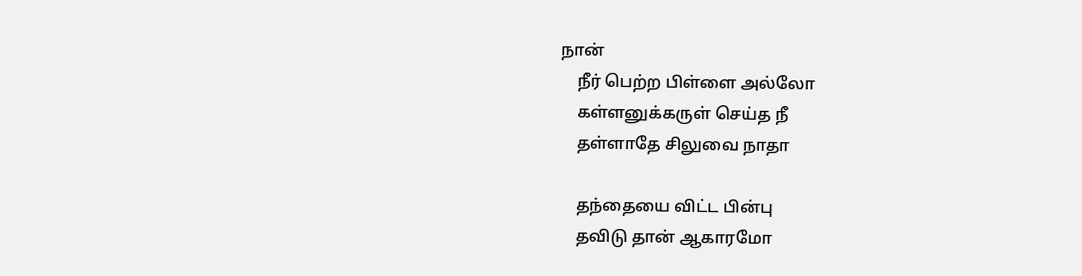நான்
    நீர் பெற்ற பிள்ளை அல்லோ
    கள்ளனுக்கருள் செய்த நீ
    தள்ளாதே சிலுவை நாதா

    தந்தையை விட்ட பின்பு
    தவிடு தான் ஆகாரமோ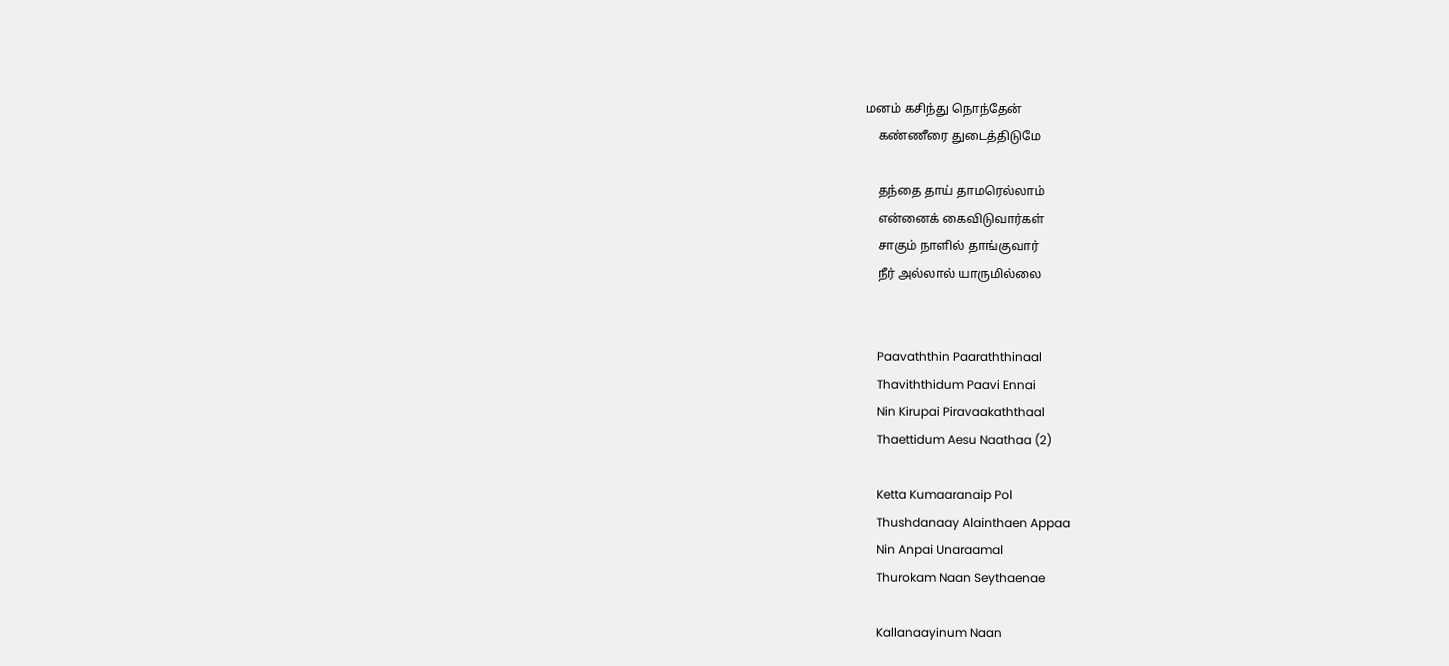மனம் கசிந்து நொந்தேன்
    கண்ணீரை துடைத்திடுமே

    தந்தை தாய் தாமரெல்லாம்
    என்னைக் கைவிடுவார்கள்
    சாகும் நாளில் தாங்குவார்
    நீர் அல்லால் யாருமில்லை


    Paavaththin Paaraththinaal
    Thaviththidum Paavi Ennai
    Nin Kirupai Piravaakaththaal
    Thaettidum Aesu Naathaa (2)

    Ketta Kumaaranaip Pol
    Thushdanaay Alainthaen Appaa
    Nin Anpai Unaraamal
    Thurokam Naan Seythaenae

    Kallanaayinum Naan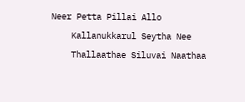Neer Petta Pillai Allo
    Kallanukkarul Seytha Nee
    Thallaathae Siluvai Naathaa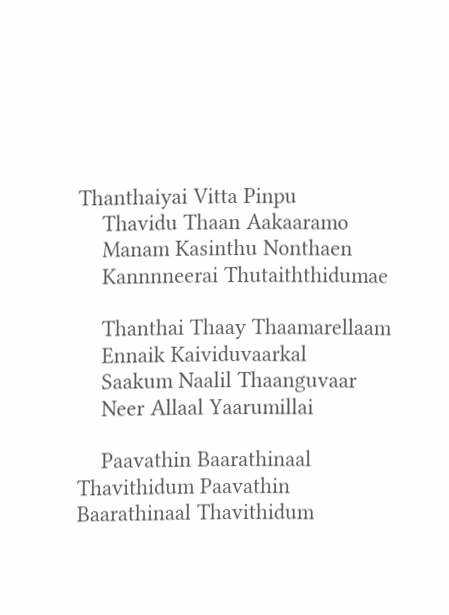Thanthaiyai Vitta Pinpu
    Thavidu Thaan Aakaaramo
    Manam Kasinthu Nonthaen
    Kannnneerai Thutaiththidumae

    Thanthai Thaay Thaamarellaam
    Ennaik Kaividuvaarkal
    Saakum Naalil Thaanguvaar
    Neer Allaal Yaarumillai

    Paavathin Baarathinaal Thavithidum Paavathin Baarathinaal Thavithidum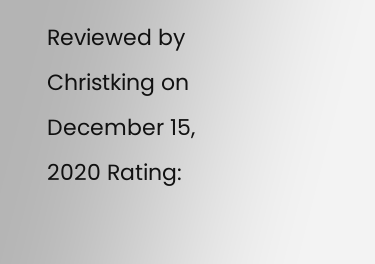Reviewed by Christking on December 15, 2020 Rating: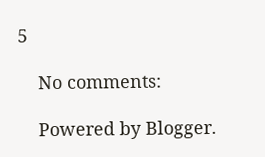5

    No comments:

    Powered by Blogger.